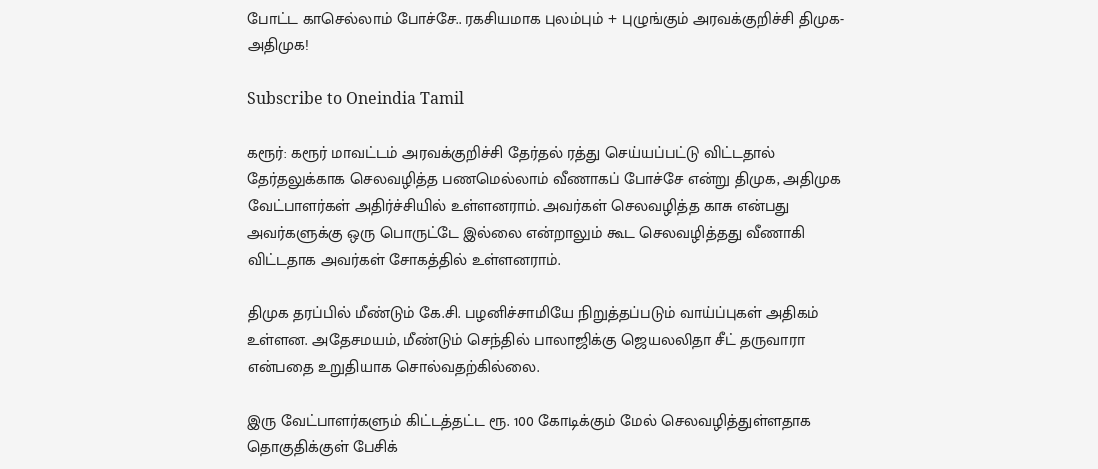போட்ட காசெல்லாம் போச்சே.. ரகசியமாக புலம்பும் + புழுங்கும் அரவக்குறிச்சி திமுக- அதிமுக!

Subscribe to Oneindia Tamil

கரூர்: கரூர் மாவட்டம் அரவக்குறிச்சி தேர்தல் ரத்து செய்யப்பட்டு விட்டதால் தேர்தலுக்காக செலவழித்த பணமெல்லாம் வீணாகப் போச்சே என்று திமுக, அதிமுக வேட்பாளர்கள் அதிர்ச்சியில் உள்ளனராம். அவர்கள் செலவழித்த காசு என்பது அவர்களுக்கு ஒரு பொருட்டே இல்லை என்றாலும் கூட செலவழித்தது வீணாகி விட்டதாக அவர்கள் சோகத்தில் உள்ளனராம்.

திமுக தரப்பில் மீண்டும் கே.சி. பழனிச்சாமியே நிறுத்தப்படும் வாய்ப்புகள் அதிகம் உள்ளன. அதேசமயம், மீண்டும் செந்தில் பாலாஜிக்கு ஜெயலலிதா சீட் தருவாரா என்பதை உறுதியாக சொல்வதற்கில்லை.

இரு வேட்பாளர்களும் கிட்டத்தட்ட ரூ. 100 கோடிக்கும் மேல் செலவழித்துள்ளதாக தொகுதிக்குள் பேசிக்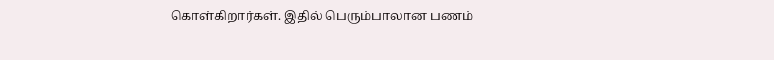கொள்கிறார்கள். இதில் பெரும்பாலான பணம்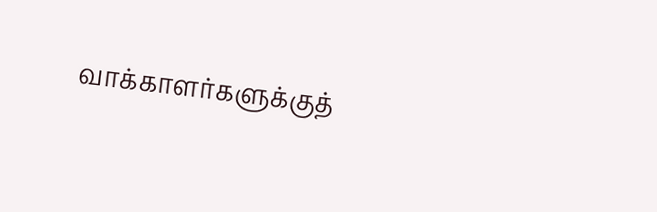வாக்காளர்களுக்குத்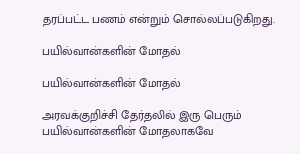தரப்பட்ட பணம் என்றும் சொல்லப்படுகிறது.

பயில்வான்களின் மோதல்

பயில்வான்களின் மோதல்

அரவக்குறிச்சி தேர்தலில் இரு பெரும் பயில்வான்களின் மோதலாகவே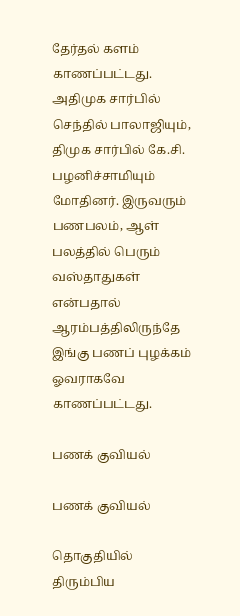தேர்தல் களம் காணப்பட்டது. அதிமுக சார்பில் செந்தில் பாலாஜியும், திமுக சார்பில் கே.சி. பழனிச்சாமியும் மோதினர். இருவரும் பணபலம், ஆள் பலத்தில் பெரும் வஸ்தாதுகள் என்பதால் ஆரம்பத்திலிருந்தே இங்கு பணப் புழக்கம் ஓவராகவே காணப்பட்டது.

பணக் குவியல்

பணக் குவியல்

தொகுதியில் திரும்பிய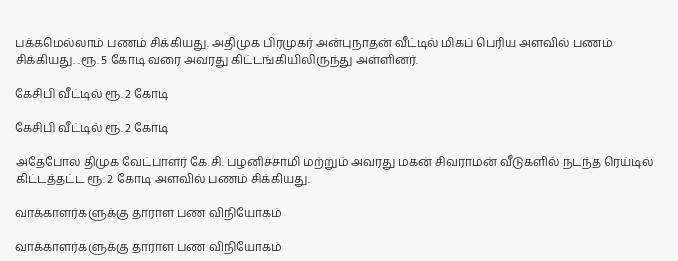பக்கமெல்லாம் பணம் சிக்கியது. அதிமுக பிரமுகர் அன்புநாதன் வீட்டில் மிகப் பெரிய அளவில் பணம் சிக்கியது. .ரூ. 5 கோடி வரை அவரது கிட்டங்கியிலிருந்து அள்ளினர்.

கேசிபி வீட்டில் ரூ. 2 கோடி

கேசிபி வீட்டில் ரூ. 2 கோடி

அதேபோல திமுக வேட்பாளர் கே.சி. பழனிச்சாமி மற்றும் அவரது மகன் சிவராமன் வீடுகளில் நடந்த ரெய்டில் கிட்டத்தட்ட ரூ. 2 கோடி அளவில் பணம் சிக்கியது.

வாக்காளர்களுக்கு தாராள பண விநியோகம்

வாக்காளர்களுக்கு தாராள பண விநியோகம்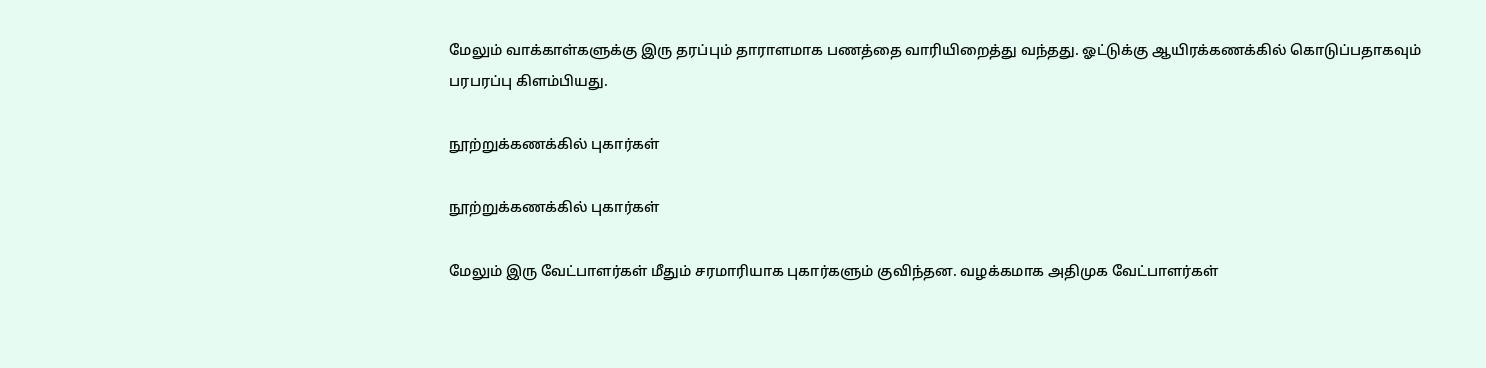மேலும் வாக்காள்களுக்கு இரு தரப்பும் தாராளமாக பணத்தை வாரியிறைத்து வந்தது. ஓட்டுக்கு ஆயிரக்கணக்கில் கொடுப்பதாகவும் பரபரப்பு கிளம்பியது.

நூற்றுக்கணக்கில் புகார்கள்

நூற்றுக்கணக்கில் புகார்கள்

மேலும் இரு வேட்பாளர்கள் மீதும் சரமாரியாக புகார்களும் குவிந்தன. வழக்கமாக அதிமுக வேட்பாளர்கள்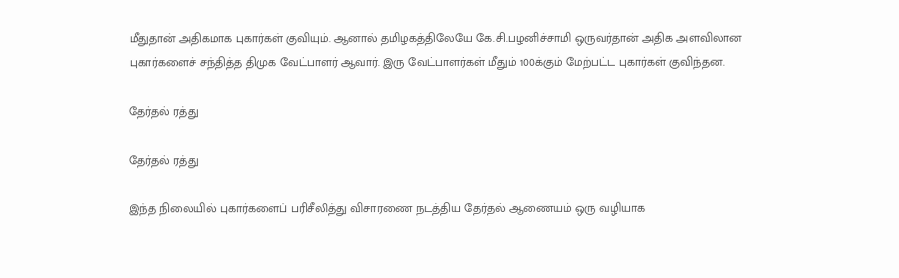மீதுதான் அதிகமாக புகார்கள் குவியும். ஆனால் தமிழகத்திலேயே கே.சி.பழனிச்சாமி ஒருவர்தான் அதிக அளவிலான புகார்களைச் சந்தித்த திமுக வேட்பாளர் ஆவார். இரு வேட்பாளர்கள் மீதும் 100க்கும் மேற்பட்ட புகார்கள் குவிந்தன.

தேர்தல் ரத்து

தேர்தல் ரத்து

இந்த நிலையில் புகார்களைப் பரிசீலித்து விசாரணை நடத்திய தேர்தல் ஆணையம் ஒரு வழியாக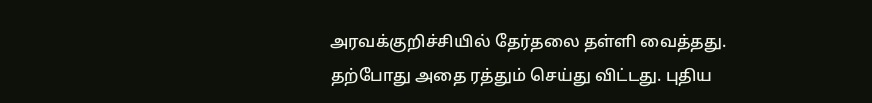அரவக்குறிச்சியில் தேர்தலை தள்ளி வைத்தது. தற்போது அதை ரத்தும் செய்து விட்டது. புதிய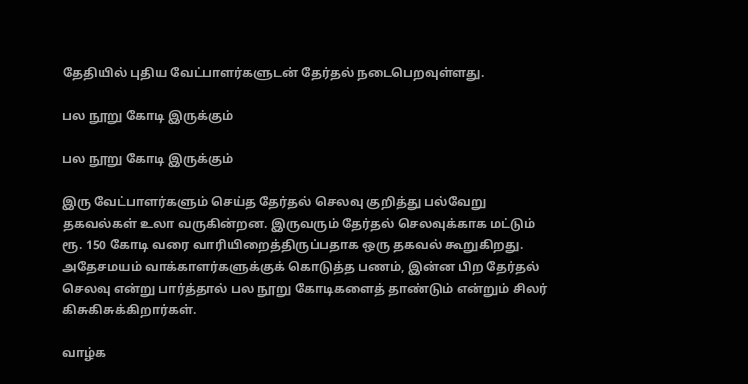தேதியில் புதிய வேட்பாளர்களுடன் தேர்தல் நடைபெறவுள்ளது.

பல நூறு கோடி இருக்கும்

பல நூறு கோடி இருக்கும்

இரு வேட்பாளர்களும் செய்த தேர்தல் செலவு குறித்து பல்வேறு தகவல்கள் உலா வருகின்றன. இருவரும் தேர்தல் செலவுக்காக மட்டும் ரூ. 150 கோடி வரை வாரியிறைத்திருப்பதாக ஒரு தகவல் கூறுகிறது. அதேசமயம் வாக்காளர்களுக்குக் கொடுத்த பணம், இன்ன பிற தேர்தல் செலவு என்று பார்த்தால் பல நூறு கோடிகளைத் தாண்டும் என்றும் சிலர் கிசுகிசுக்கிறார்கள்.

வாழ்க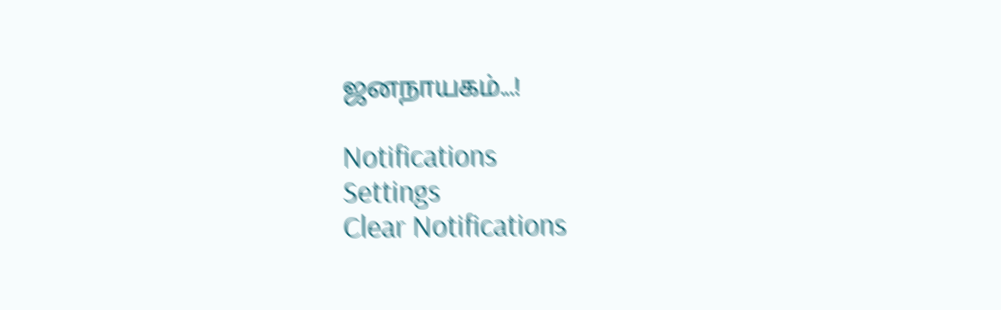ஜனநாயகம்...!

Notifications
Settings
Clear Notifications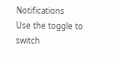Notifications
Use the toggle to switch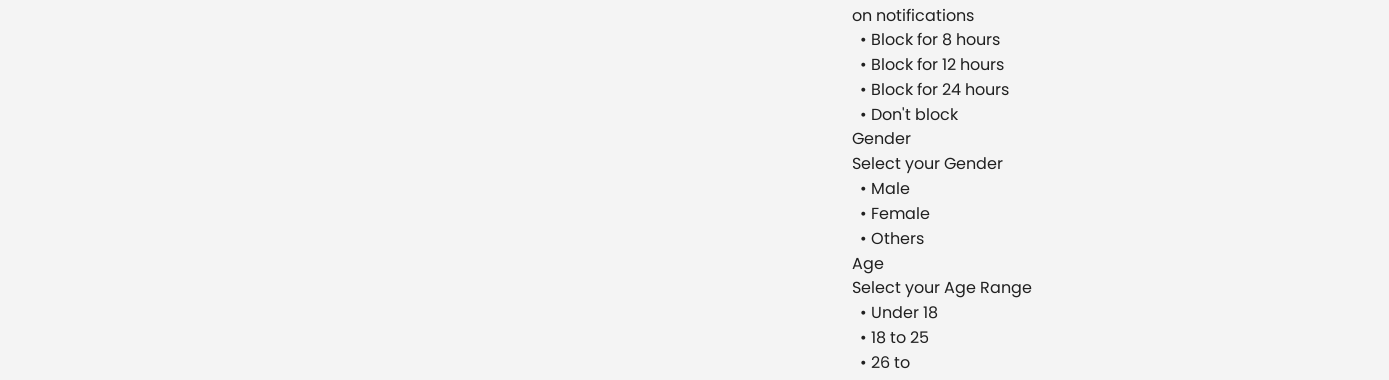on notifications
  • Block for 8 hours
  • Block for 12 hours
  • Block for 24 hours
  • Don't block
Gender
Select your Gender
  • Male
  • Female
  • Others
Age
Select your Age Range
  • Under 18
  • 18 to 25
  • 26 to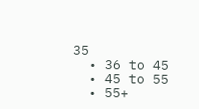35
  • 36 to 45
  • 45 to 55
  • 55+